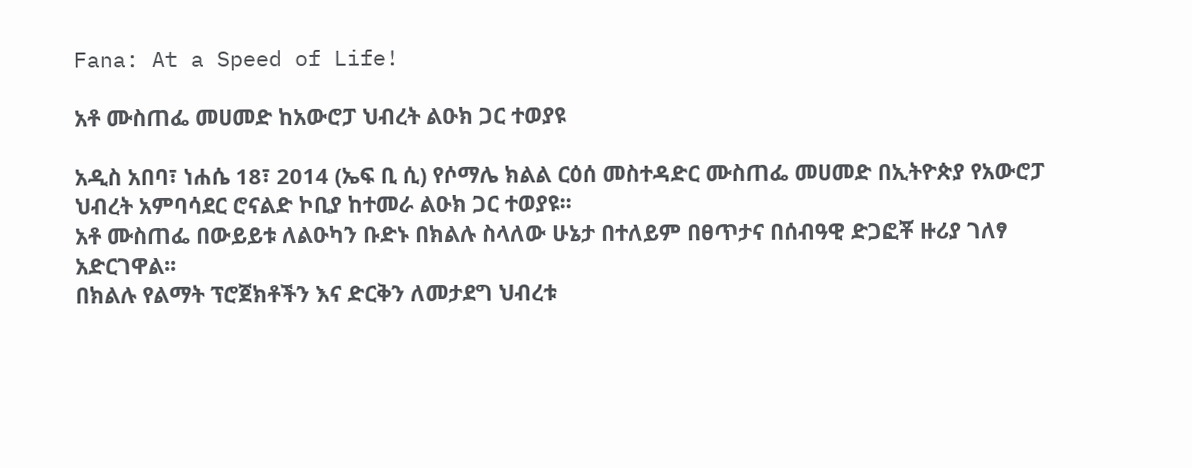Fana: At a Speed of Life!

አቶ ሙስጠፌ መሀመድ ከአውሮፓ ህብረት ልዑክ ጋር ተወያዩ

አዲስ አበባ፣ ነሐሴ 18፣ 2014 (ኤፍ ቢ ሲ) የሶማሌ ክልል ርዕሰ መስተዳድር ሙስጠፌ መሀመድ በኢትዮጵያ የአውሮፓ ህብረት አምባሳደር ሮናልድ ኮቢያ ከተመራ ልዑክ ጋር ተወያዩ፡፡
አቶ ሙስጠፌ በውይይቱ ለልዑካን ቡድኑ በክልሉ ስላለው ሁኔታ በተለይም በፀጥታና በሰብዓዊ ድጋፎቾ ዙሪያ ገለፃ አድርገዋል፡፡
በክልሉ የልማት ፕሮጀክቶችን እና ድርቅን ለመታደግ ህብረቱ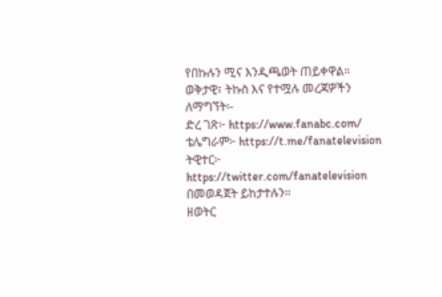የበኩሉን ሚና እንዲጫወት ጠይቀዋል።
ወቅታዊ፣ ትኩስ እና የተሟሉ መረጃዎችን ለማግኘት፡-
ድረ ገጽ፦ https://www.fanabc.com/
ቴሌግራም፦ https://t.me/fanatelevision
ትዊተር፦ https://twitter.com/fanatelevision በመወዳጀት ይከታተሉን፡፡
ዘወትር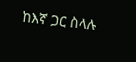ከእኛ ጋር ስላሉ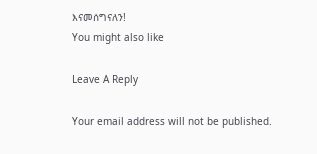እናመሰግናለን!
You might also like

Leave A Reply

Your email address will not be published.